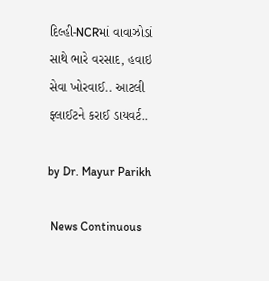દિલ્હી-NCRમાં વાવાઝોડાં સાથે ભારે વરસાદ, હવાઇ સેવા ખોરવાઈ.. આટલી ફ્લાઈટને કરાઈ ડાયવર્ટ..

by Dr. Mayur Parikh

 News Continuous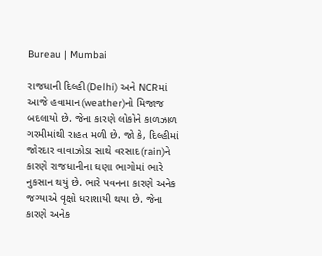Bureau | Mumbai

રાજધાની દિલ્હી(Delhi) અને NCRમાં આજે હવામાન(weather)નો મિજાજ બદલાયો છે. જેના કારણે લોકોને કાળઝાળ ગરમીમાંથી રાહત મળી છે. જો કે, દિલ્હીમાં જોરદાર વાવાઝોડા સાથે વરસાદ(rain)ને કારણે રાજધાનીના ઘણા ભાગોમાં ભારે નુકસાન થયું છે. ભારે પવનના કારણે અનેક જગ્યાએ વૃક્ષો ધરાશાયી થયા છે. જેના કારણે અનેક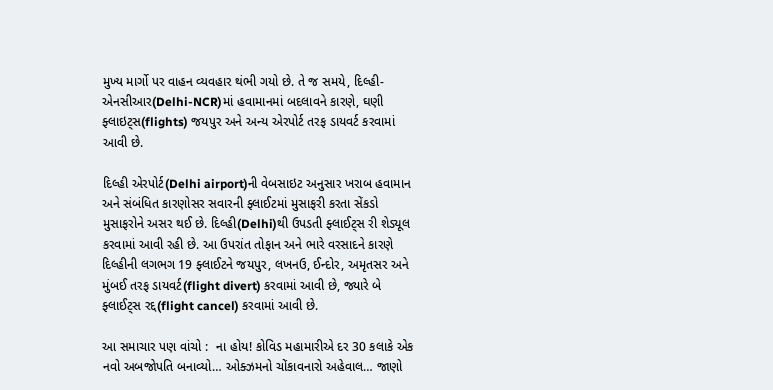મુખ્ય માર્ગો પર વાહન વ્યવહાર થંભી ગયો છે. તે જ સમયે, દિલ્હી-એનસીઆર(Delhi-NCR)માં હવામાનમાં બદલાવને કારણે, ઘણી ફ્લાઇટ્સ(flights) જયપુર અને અન્ય એરપોર્ટ તરફ ડાયવર્ટ કરવામાં આવી છે.

દિલ્હી એરપોર્ટ(Delhi airport)ની વેબસાઇટ અનુસાર ખરાબ હવામાન અને સંબંધિત કારણોસર સવારની ફ્લાઈટમાં મુસાફરી કરતા સેંકડો મુસાફરોને અસર થઈ છે. દિલ્હી(Delhi)થી ઉપડતી ફ્લાઈટ્સ રી શેડ્યૂલ કરવામાં આવી રહી છે. આ ઉપરાંત તોફાન અને ભારે વરસાદને કારણે દિલ્હીની લગભગ 19 ફ્લાઈટને જયપુર, લખનઉ, ઈન્દોર, અમૃતસર અને મુંબઈ તરફ ડાયવર્ટ(flight divert) કરવામાં આવી છે, જ્યારે બે ફ્લાઈટ્સ રદ્દ(flight cancel) કરવામાં આવી છે.

આ સમાચાર પણ વાંચો :  ના હોય! કોવિડ મહામારીએ દર 30 કલાકે એક નવો અબજોપતિ બનાવ્યો… ઓક્ઝમનો ચોંકાવનારો અહેવાલ… જાણો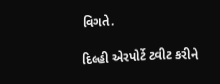વિગતે.

દિલ્હી એરપોર્ટે ટ્વીટ કરીને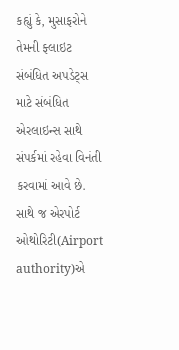કહ્યું કે, મુસાફરોને તેમની ફ્લાઇટ સંબંધિત અપડેટ્સ માટે સંબંધિત એરલાઇન્સ સાથે સંપર્કમાં રહેવા વિનંતી કરવામાં આવે છે. સાથે જ એરપોર્ટ ઓથોરિટી(Airport authority)એ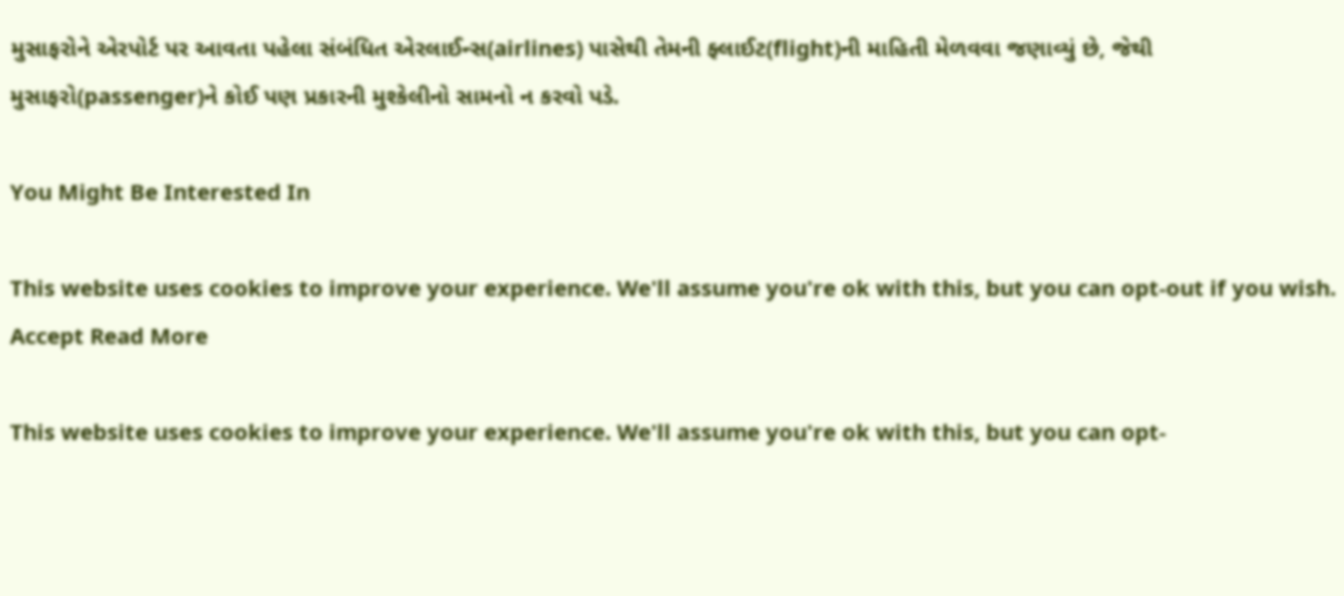મુસાફરોને એરપોર્ટ પર આવતા પહેલા સંબંધિત એરલાઈન્સ(airlines) પાસેથી તેમની ફ્લાઈટ(flight)ની માહિતી મેળવવા જણાવ્યું છે, જેથી મુસાફરો(passenger)ને કોઈ પણ પ્રકારની મુશ્કેલીનો સામનો ન કરવો પડે.

You Might Be Interested In

This website uses cookies to improve your experience. We'll assume you're ok with this, but you can opt-out if you wish. Accept Read More

This website uses cookies to improve your experience. We'll assume you're ok with this, but you can opt-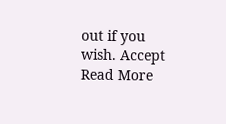out if you wish. Accept Read More